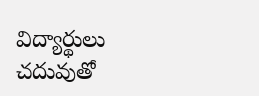విద్యార్థులు చదువుతో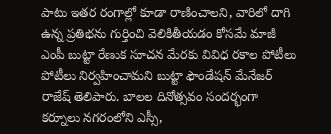పాటు ఇతర రంగాల్లో కూడా రాణించాలని, వారిలో దాగి ఉన్న ప్రతిభను గుర్తించి వెలికితీయడం కోసమే మాజీ ఎంపీ బుట్టా రేణుక సూచన మేరకు వివిధ రకాల పోటీలు పోటీలు నిర్వహించామని బుట్టా ఫౌండేషన్ మేనేజర్ రాజేష్ తెలిపారు. బాలల దినోత్సవం సందర్భంగా కర్నూలు నగరంలోని ఎస్సీ,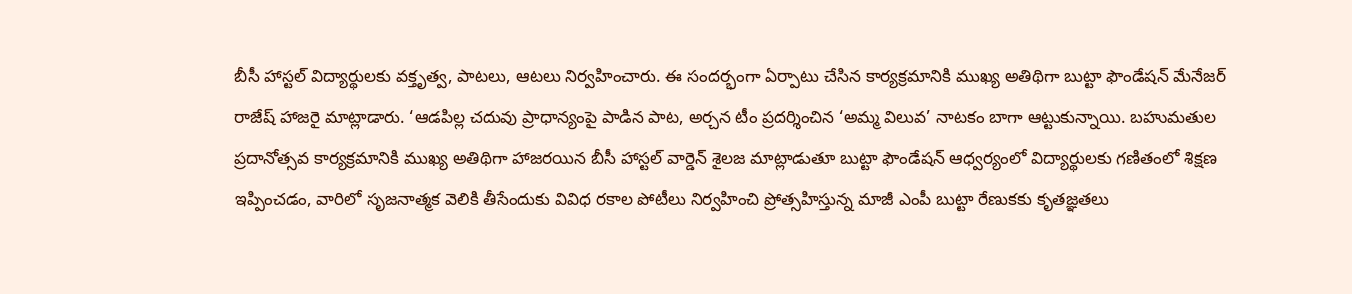బీసీ హాస్టల్ విద్యార్థులకు వక్తృత్వ, పాటలు, ఆటలు నిర్వహించారు. ఈ సందర్భంగా ఏర్పాటు చేసిన కార్యక్రమానికి ముఖ్య అతిథిగా బుట్టా ఫౌండేషన్ మేనేజర్ రాజేష్ హాజరై మాట్లాడారు. ‘ఆడపిల్ల చదువు ప్రాధాన్యంపై పాడిన పాట, అర్చన టీం ప్రదర్శించిన ‘అమ్మ విలువ’ నాటకం బాగా ఆట్టుకున్నాయి. బహుమతుల ప్రదానోత్సవ కార్యక్రమానికి ముఖ్య అతిథిగా హాజరయిన బీసీ హాస్టల్ వార్డెన్ శైలజ మాట్లాడుతూ బుట్టా ఫౌండేషన్ ఆధ్వర్యంలో విద్యార్థులకు గణితంలో శిక్షణ ఇప్పించడం, వారిలో సృజనాత్మక వెలికి తీసేందుకు వివిధ రకాల పోటీలు నిర్వహించి ప్రోత్సహిస్తున్న మాజీ ఎంపీ బుట్టా రేణుకకు కృతజ్ఞతలు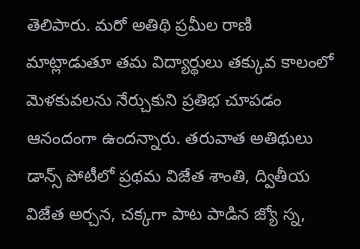తెలిపారు. మరో అతిథి ప్రమీల రాణి మాట్లాడుతూ తమ విద్యార్థులు తక్కువ కాలంలో మెళకువలను నేర్చుకుని ప్రతిభ చూపడం ఆనందంగా ఉందన్నారు. తరువాత అతిథులు డాన్స్ పోటీలో ప్రథమ విజేత శాంతి, ద్వితీయ విజేత అర్చన, చక్కగా పాట పాడిన జ్యో స్న,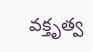వక్తృత్వ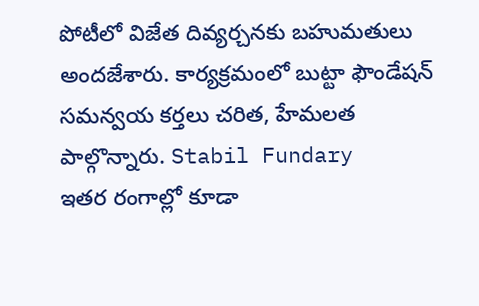పోటీలో విజేత దివ్యర్చనకు బహుమతులు అందజేశారు. కార్యక్రమంలో బుట్టా ఫౌండేషన్ సమన్వయ కర్తలు చరిత, హేమలత పాల్గొన్నారు. Stabil Fundary
ఇతర రంగాల్లో కూడా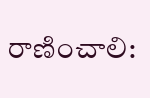రాణించాలి: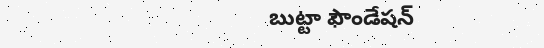బుట్టా ఫౌండేషన్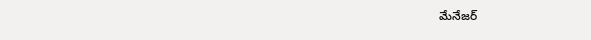మేనేజర్